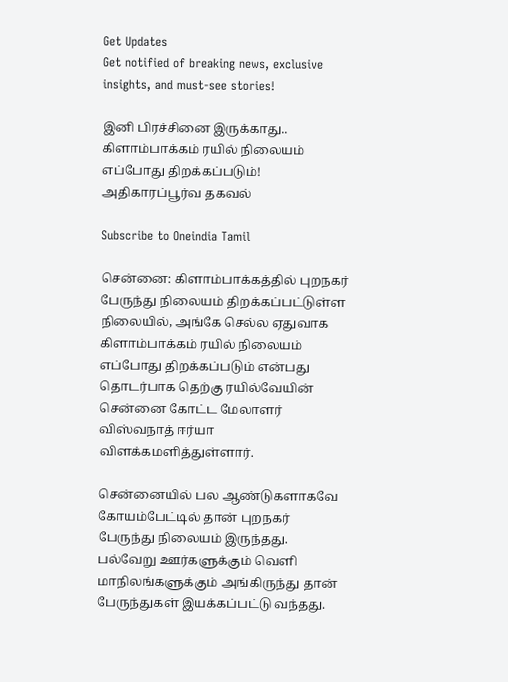Get Updates
Get notified of breaking news, exclusive insights, and must-see stories!

இனி பிரச்சினை இருக்காது.. கிளாம்பாக்கம் ரயில் நிலையம் எப்போது திறக்கப்படும்! அதிகாரப்பூர்வ தகவல்

Subscribe to Oneindia Tamil

சென்னை: கிளாம்பாக்கத்தில் புறநகர் பேருந்து நிலையம் திறக்கப்பட்டுள்ள நிலையில், அங்கே செல்ல ஏதுவாக கிளாம்பாக்கம் ரயில் நிலையம் எப்போது திறக்கப்படும் என்பது தொடர்பாக தெற்கு ரயில்வேயின் சென்னை கோட்ட மேலாளர் விஸ்வநாத் ஈர்யா விளக்கமளித்துள்ளார்.

சென்னையில் பல ஆண்டுகளாகவே கோயம்பேட்டில் தான் புறநகர் பேருந்து நிலையம் இருந்தது. பல்வேறு ஊர்களுக்கும் வெளி மாநிலங்களுக்கும் அங்கிருந்து தான் பேருந்துகள் இயக்கப்பட்டு வந்தது.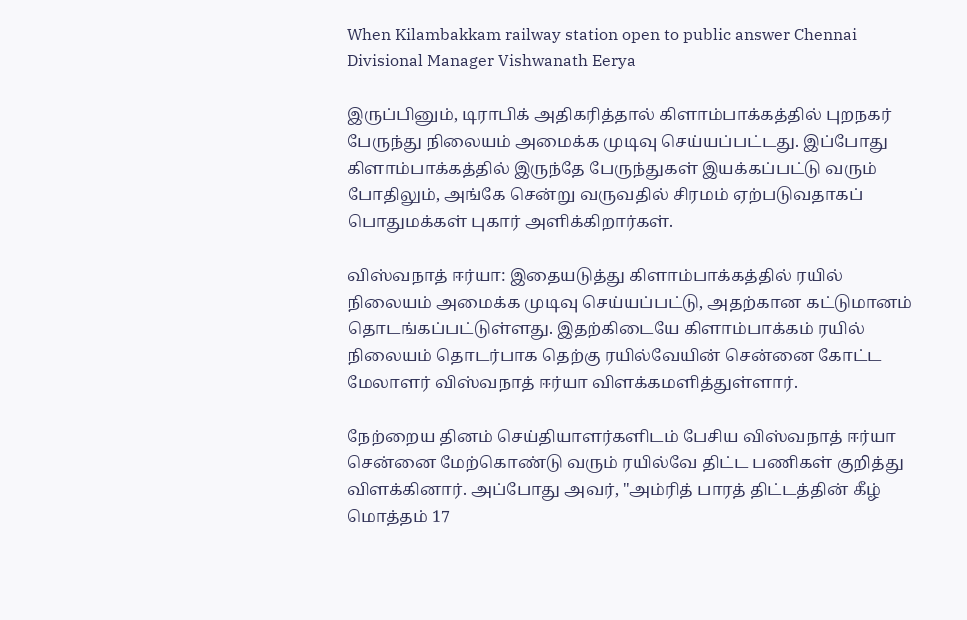When Kilambakkam railway station open to public answer Chennai Divisional Manager Vishwanath Eerya

இருப்பினும், டிராபிக் அதிகரித்தால் கிளாம்பாக்கத்தில் புறநகர் பேருந்து நிலையம் அமைக்க முடிவு செய்யப்பட்டது. இப்போது கிளாம்பாக்கத்தில் இருந்தே பேருந்துகள் இயக்கப்பட்டு வரும் போதிலும், அங்கே சென்று வருவதில் சிரமம் ஏற்படுவதாகப் பொதுமக்கள் புகார் அளிக்கிறார்கள்.

விஸ்வநாத் ஈர்யா: இதையடுத்து கிளாம்பாக்கத்தில் ரயில் நிலையம் அமைக்க முடிவு செய்யப்பட்டு, அதற்கான கட்டுமானம் தொடங்கப்பட்டுள்ளது. இதற்கிடையே கிளாம்பாக்கம் ரயில் நிலையம் தொடர்பாக தெற்கு ரயில்வேயின் சென்னை கோட்ட மேலாளர் விஸ்வநாத் ஈர்யா விளக்கமளித்துள்ளார்.

நேற்றைய தினம் செய்தியாளர்களிடம் பேசிய விஸ்வநாத் ஈர்யா சென்னை மேற்கொண்டு வரும் ரயில்வே திட்ட பணிகள் குறித்து விளக்கினார். அப்போது அவர், "அம்ரித் பாரத் திட்டத்தின் கீழ் மொத்தம் 17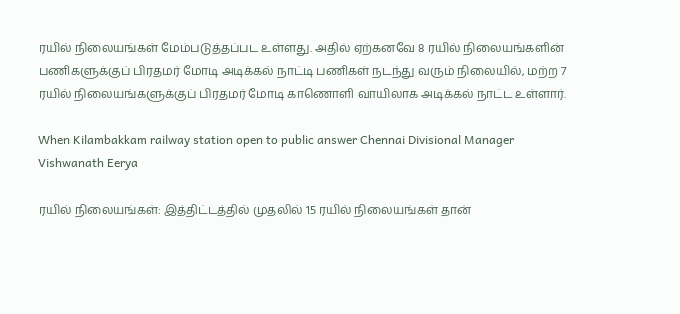ரயில் நிலையங்கள் மேம்படுத்தப்பட உள்ளது. அதில் ஏற்கனவே 8 ரயில் நிலையங்களின் பணிகளுக்குப் பிரதமர் மோடி அடிக்கல் நாட்டி பணிகள் நடந்து வரும் நிலையில், மற்ற 7 ரயில் நிலையங்களுக்குப் பிரதமர் மோடி காணொளி வாயிலாக அடிக்கல் நாட்ட உள்ளார்.

When Kilambakkam railway station open to public answer Chennai Divisional Manager Vishwanath Eerya

ரயில் நிலையங்கள்: இத்திட்டத்தில் முதலில் 15 ரயில் நிலையங்கள் தான்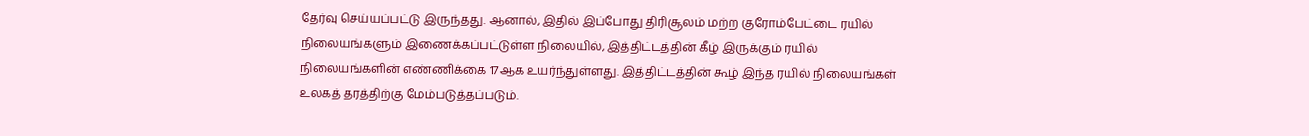தேர்வு செய்யப்பட்டு இருந்தது. ஆனால், இதில் இப்போது திரிசூலம் மற்ற குரோம்பேட்டை ரயில் நிலையங்களும் இணைக்கப்பட்டுள்ள நிலையில், இத்திட்டத்தின் கீழ் இருக்கும் ரயில் நிலையங்களின் எண்ணிக்கை 17ஆக உயர்ந்துள்ளது. இத்திட்டத்தின் கூழ் இந்த ரயில் நிலையங்கள் உலகத் தரத்திற்கு மேம்படுத்தப்படும்.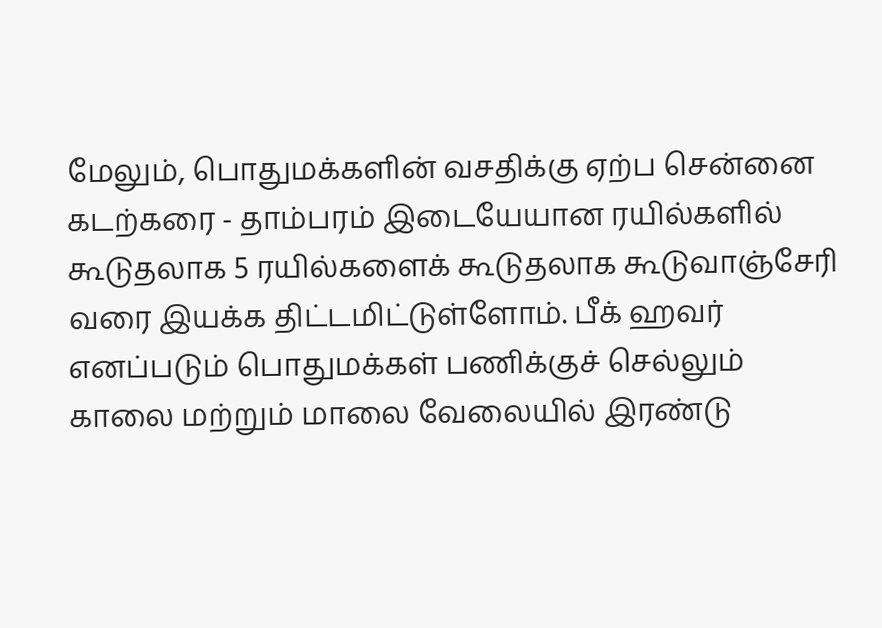மேலும், பொதுமக்களின் வசதிக்கு ஏற்ப சென்னை கடற்கரை - தாம்பரம் இடையேயான ரயில்களில் கூடுதலாக 5 ரயில்களைக் கூடுதலாக கூடுவாஞ்சேரி வரை இயக்க திட்டமிட்டுள்ளோம். பீக் ஹவர் எனப்படும் பொதுமக்கள் பணிக்குச் செல்லும் காலை மற்றும் மாலை வேலையில் இரண்டு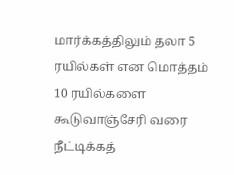மார்க்கத்திலும் தலா 5 ரயில்கள் என மொத்தம் 10 ரயில்களை கூடுவாஞ்சேரி வரை நீட்டிக்கத்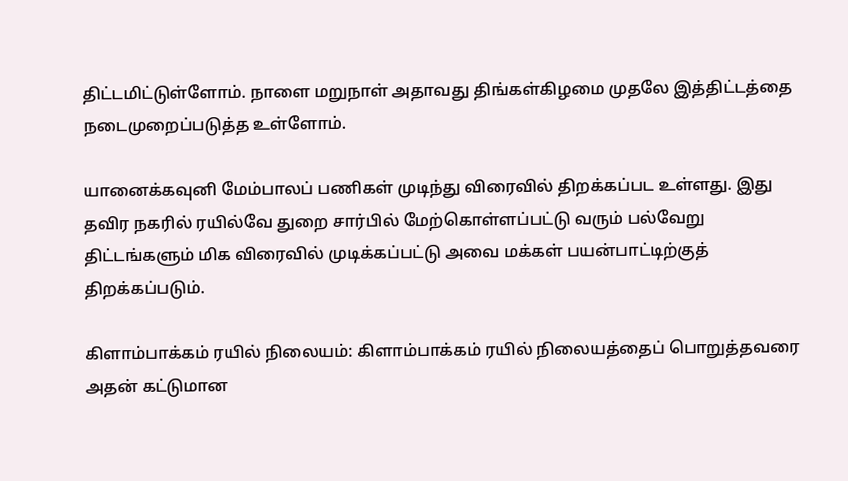திட்டமிட்டுள்ளோம். நாளை மறுநாள் அதாவது திங்கள்கிழமை முதலே இத்திட்டத்தை நடைமுறைப்படுத்த உள்ளோம்.

யானைக்கவுனி மேம்பாலப் பணிகள் முடிந்து விரைவில் திறக்கப்பட உள்ளது. இது தவிர நகரில் ரயில்வே துறை சார்பில் மேற்கொள்ளப்பட்டு வரும் பல்வேறு திட்டங்களும் மிக விரைவில் முடிக்கப்பட்டு அவை மக்கள் பயன்பாட்டிற்குத் திறக்கப்படும்.

கிளாம்பாக்கம் ரயில் நிலையம்: கிளாம்பாக்கம் ரயில் நிலையத்தைப் பொறுத்தவரை அதன் கட்டுமான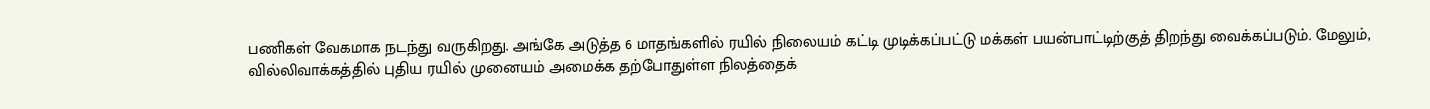பணிகள் வேகமாக நடந்து வருகிறது. அங்கே அடுத்த 6 மாதங்களில் ரயில் நிலையம் கட்டி முடிக்கப்பட்டு மக்கள் பயன்பாட்டிற்குத் திறந்து வைக்கப்படும். மேலும், வில்லிவாக்கத்தில் புதிய ரயில் முனையம் அமைக்க தற்போதுள்ள நிலத்தைக்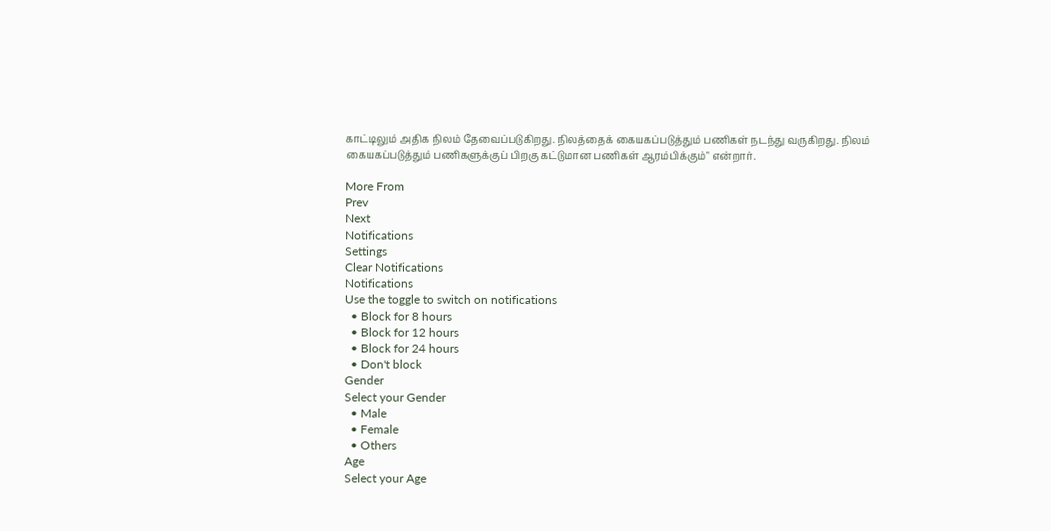காட்டிலும் அதிக நிலம் தேவைப்படுகிறது. நிலத்தைக் கையகப்படுத்தும் பணிகள் நடந்து வருகிறது. நிலம் கையகப்படுத்தும் பணிகளுக்குப் பிறகு கட்டுமான பணிகள் ஆரம்பிக்கும்" என்றார்.

More From
Prev
Next
Notifications
Settings
Clear Notifications
Notifications
Use the toggle to switch on notifications
  • Block for 8 hours
  • Block for 12 hours
  • Block for 24 hours
  • Don't block
Gender
Select your Gender
  • Male
  • Female
  • Others
Age
Select your Age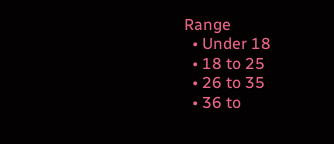Range
  • Under 18
  • 18 to 25
  • 26 to 35
  • 36 to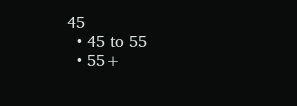45
  • 45 to 55
  • 55+